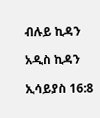ብሉይ ኪዳን

አዲስ ኪዳን

ኢሳይያስ 16:8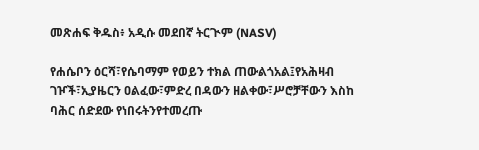መጽሐፍ ቅዱስ፥ አዲሱ መደበኛ ትርጒም (NASV)

የሐሴቦን ዕርሻ፣የሴባማም የወይን ተክል ጠውልጎአል፤የአሕዛብ ገዦች፣ኢያዜርን ዐልፈው፣ምድረ በዳውን ዘልቀው፣ሥሮቻቸውን እስከ ባሕር ሰድደው የነበሩትንየተመረጡ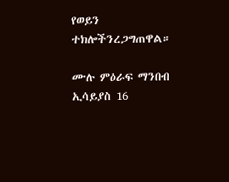የወይን ተክሎችንረጋግጠዋል።

ሙሉ ምዕራፍ ማንበብ ኢሳይያስ 16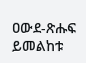ዐውደ-ጽሑፍ ይመልከቱ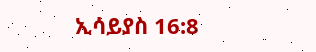ኢሳይያስ 16:8